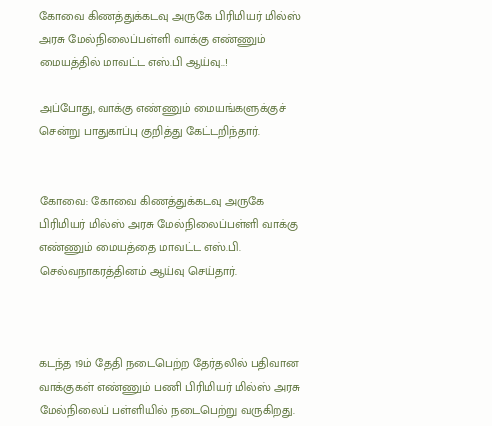கோவை கிணத்துக்கடவு அருகே பிரிமியர் மில்ஸ் அரசு மேல்நிலைப்பள்ளி வாக்கு எண்ணும் மையத்தில் மாவட்ட எஸ்.பி ஆய்வு..!

அப்போது, வாக்கு எண்ணும் மையங்களுக்குச் சென்று பாதுகாப்பு குறித்து கேட்டறிந்தார்.


கோவை: கோவை கிணத்துக்கடவு அருகே பிரிமியர் மில்ஸ் அரசு மேல்நிலைப்பள்ளி வாக்கு எண்ணும் மையத்தை மாவட்ட எஸ்.பி. செல்வநாகரத்தினம் ஆய்வு செய்தார்.



கடந்த 19ம் தேதி நடைபெற்ற தேர்தலில் பதிவான வாக்குகள் எண்ணும் பணி பிரிமியர் மில்ஸ் அரசு மேல்நிலைப் பள்ளியில் நடைபெற்று வருகிறது.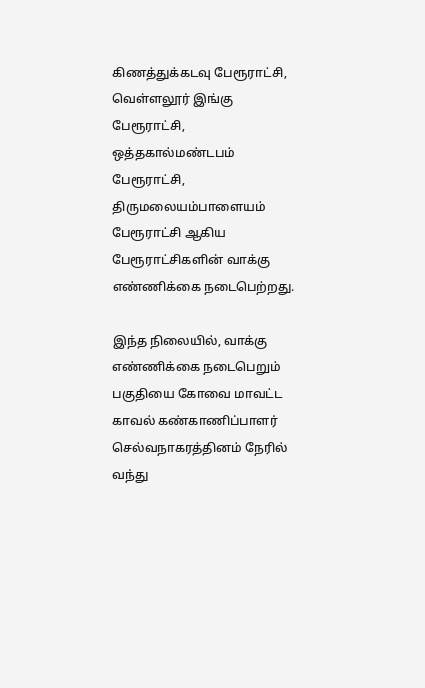கிணத்துக்கடவு பேரூராட்சி, வெள்ளலூர் இங்கு பேரூராட்சி, ஒத்தகால்மண்டபம் பேரூராட்சி, திருமலையம்பாளையம் பேரூராட்சி ஆகிய பேரூராட்சிகளின் வாக்கு எண்ணிக்கை நடைபெற்றது.

இந்த நிலையில், வாக்கு எண்ணிக்கை நடைபெறும் பகுதியை கோவை மாவட்ட காவல் கண்காணிப்பாளர் செல்வநாகரத்தினம் நேரில் வந்து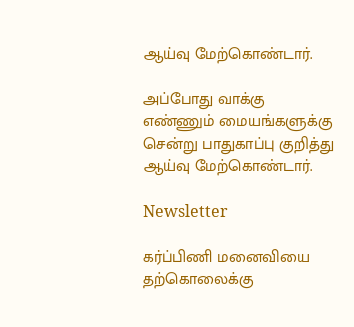ஆய்வு மேற்கொண்டார்.

அப்போது வாக்கு எண்ணும் மையங்களுக்கு சென்று பாதுகாப்பு குறித்து ஆய்வு மேற்கொண்டார்.

Newsletter

கர்ப்பிணி மனைவியை தற்கொலைக்கு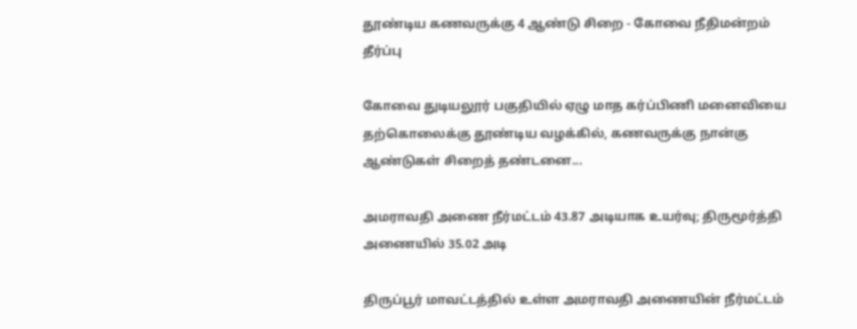தூண்டிய கணவருக்கு 4 ஆண்டு சிறை - கோவை நீதிமன்றம் தீர்ப்பு

கோவை துடியலூர் பகுதியில் ஏழு மாத கர்ப்பிணி மனைவியை தற்கொலைக்கு தூண்டிய வழக்கில், கணவருக்கு நான்கு ஆண்டுகள் சிறைத் தண்டனை...

அமராவதி அணை நீர்மட்டம் 43.87 அடியாக உயர்வு; திருமூர்த்தி அணையில் 35.02 அடி

திருப்பூர் மாவட்டத்தில் உள்ள அமராவதி அணையின் நீர்மட்டம்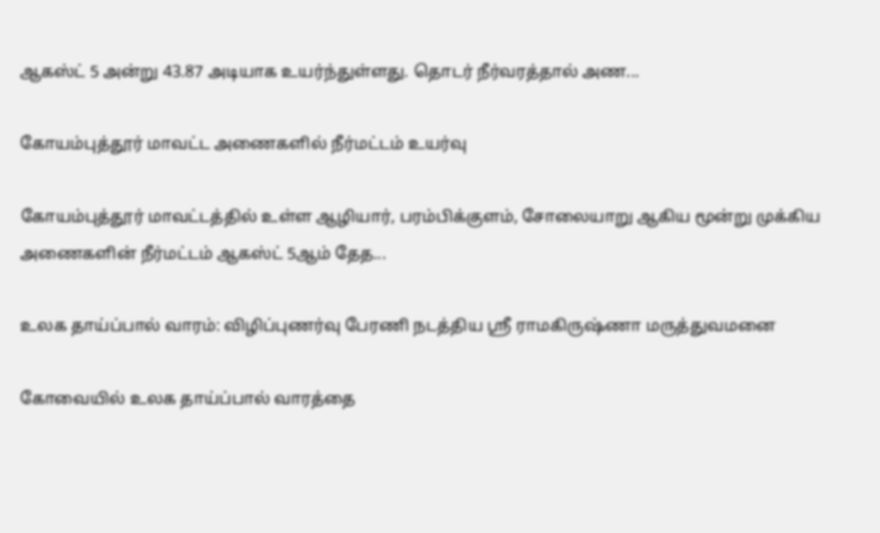ஆகஸ்ட் 5 அன்று 43.87 அடியாக உயர்ந்துள்ளது. தொடர் நீர்வரத்தால் அண...

கோயம்புத்தூர் மாவட்ட அணைகளில் நீர்மட்டம் உயர்வு

கோயம்புத்தூர் மாவட்டத்தில் உள்ள ஆழியார், பரம்பிக்குளம், சோலையாறு ஆகிய மூன்று முக்கிய அணைகளின் நீர்மட்டம் ஆகஸ்ட் 5ஆம் தேத...

உலக தாய்ப்பால் வாரம்: விழிப்புணர்வு பேரணி நடத்திய ஸ்ரீ ராமகிருஷ்ணா மருத்துவமனை

கோவையில் உலக தாய்ப்பால் வாரத்தை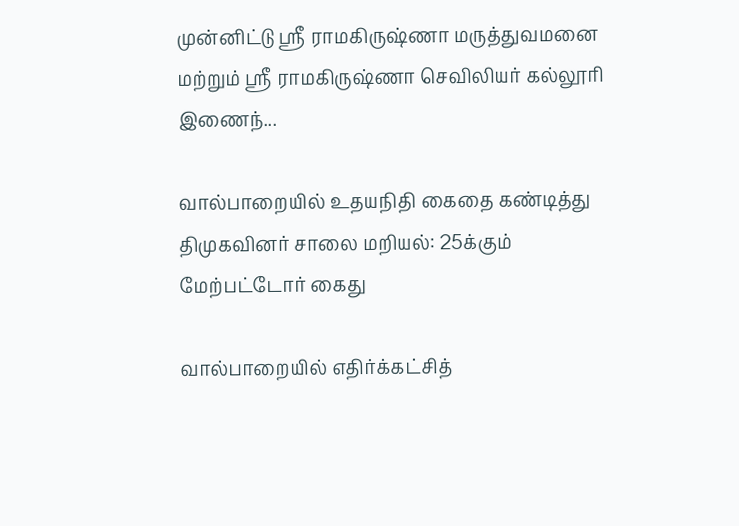முன்னிட்டு ஸ்ரீ ராமகிருஷ்ணா மருத்துவமனை மற்றும் ஸ்ரீ ராமகிருஷ்ணா செவிலியர் கல்லூரி இணைந்...

வால்பாறையில் உதயநிதி கைதை கண்டித்து திமுகவினர் சாலை மறியல்: 25க்கும் மேற்பட்டோர் கைது

வால்பாறையில் எதிர்க்கட்சித்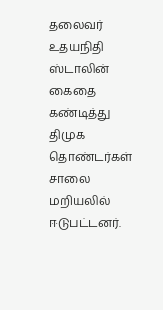தலைவர் உதயநிதி ஸ்டாலின் கைதை கண்டித்து திமுக தொண்டர்கள் சாலை மறியலில் ஈடுபட்டனர்.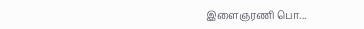இளைஞரணி பொ...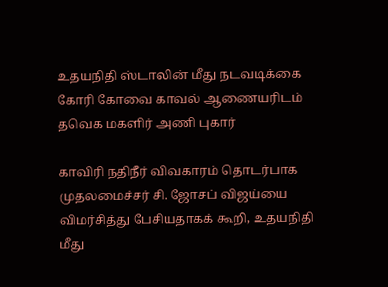உதயநிதி ஸ்டாலின் மீது நடவடிக்கை கோரி கோவை காவல் ஆணையரிடம் தவெக மகளிர் அணி புகார்

காவிரி நதிநீர் விவகாரம் தொடர்பாக முதலமைச்சர் சி. ஜோசப் விஜய்யை விமர்சித்து பேசியதாகக் கூறி, உதயநிதி மீது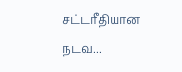சட்டரீதியான நடவ...